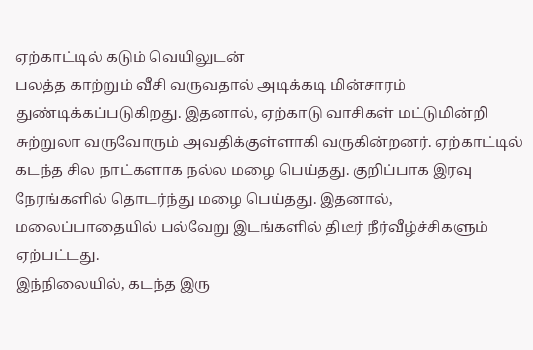ஏற்காட்டில் கடும் வெயிலுடன்
பலத்த காற்றும் வீசி வருவதால் அடிக்கடி மின்சாரம் துண்டிக்கப்படுகிறது. இதனால், ஏற்காடு வாசிகள் மட்டுமின்றி சுற்றுலா வருவோரும் அவதிக்குள்ளாகி வருகின்றனர். ஏற்காட்டில் கடந்த சில நாட்களாக நல்ல மழை பெய்தது. குறிப்பாக இரவு நேரங்களில் தொடர்ந்து மழை பெய்தது. இதனால், மலைப்பாதையில் பல்வேறு இடங்களில் திடீர் நீர்வீழ்ச்சிகளும் ஏற்பட்டது.
இந்நிலையில், கடந்த இரு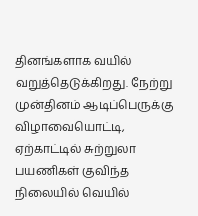தினங்களாக வயில் வறுத்தெடுக்கிறது. நேற்று முன்தினம் ஆடிப்பெருக்கு விழாவையொட்டி, ஏற்காட்டில் சுற்றுலா பயணிகள் குவிந்த நிலையில் வெயில்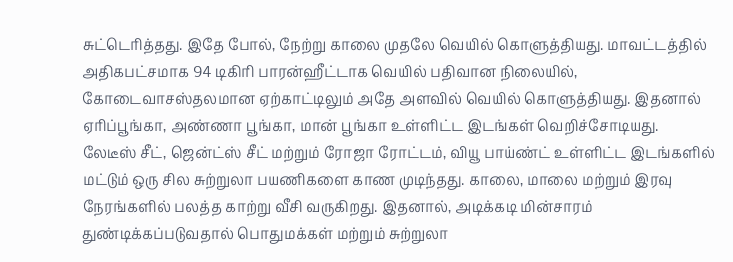சுட்டெரித்தது. இதே போல், நேற்று காலை முதலே வெயில் கொளுத்தியது. மாவட்டத்தில் அதிகபட்சமாக 94 டிகிரி பாரன்ஹீட்டாக வெயில் பதிவான நிலையில், கோடைவாசஸ்தலமான ஏற்காட்டிலும் அதே அளவில் வெயில் கொளுத்தியது. இதனால் ஏரிப்பூங்கா, அண்ணா பூங்கா, மான் பூங்கா உள்ளிட்ட இடங்கள் வெறிச்சோடியது.
லேடீஸ் சீட், ஜென்ட்ஸ் சீட் மற்றும் ரோஜா ரோட்டம், வியூ பாய்ண்ட் உள்ளிட்ட இடங்களில் மட்டும் ஒரு சில சுற்றுலா பயணிகளை காண முடிந்தது. காலை, மாலை மற்றும் இரவு நேரங்களில் பலத்த காற்று வீசி வருகிறது. இதனால், அடிக்கடி மின்சாரம் துண்டிக்கப்படுவதால் பொதுமக்கள் மற்றும் சுற்றுலா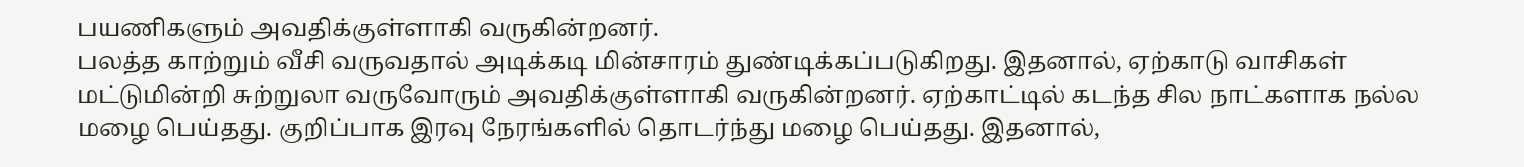பயணிகளும் அவதிக்குள்ளாகி வருகின்றனர்.
பலத்த காற்றும் வீசி வருவதால் அடிக்கடி மின்சாரம் துண்டிக்கப்படுகிறது. இதனால், ஏற்காடு வாசிகள் மட்டுமின்றி சுற்றுலா வருவோரும் அவதிக்குள்ளாகி வருகின்றனர். ஏற்காட்டில் கடந்த சில நாட்களாக நல்ல மழை பெய்தது. குறிப்பாக இரவு நேரங்களில் தொடர்ந்து மழை பெய்தது. இதனால்,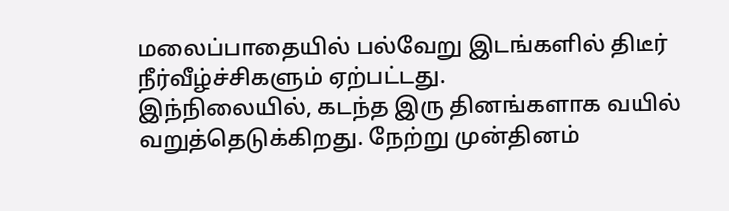மலைப்பாதையில் பல்வேறு இடங்களில் திடீர் நீர்வீழ்ச்சிகளும் ஏற்பட்டது.
இந்நிலையில், கடந்த இரு தினங்களாக வயில் வறுத்தெடுக்கிறது. நேற்று முன்தினம்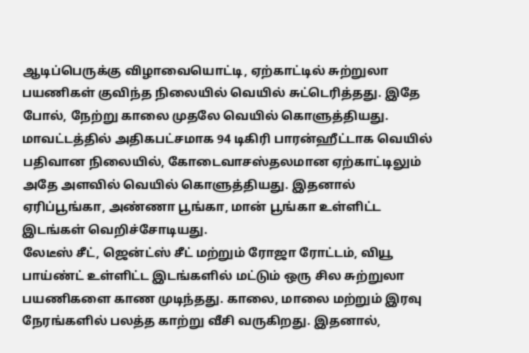ஆடிப்பெருக்கு விழாவையொட்டி, ஏற்காட்டில் சுற்றுலா பயணிகள் குவிந்த நிலையில் வெயில் சுட்டெரித்தது. இதே போல், நேற்று காலை முதலே வெயில் கொளுத்தியது. மாவட்டத்தில் அதிகபட்சமாக 94 டிகிரி பாரன்ஹீட்டாக வெயில் பதிவான நிலையில், கோடைவாசஸ்தலமான ஏற்காட்டிலும் அதே அளவில் வெயில் கொளுத்தியது. இதனால் ஏரிப்பூங்கா, அண்ணா பூங்கா, மான் பூங்கா உள்ளிட்ட இடங்கள் வெறிச்சோடியது.
லேடீஸ் சீட், ஜென்ட்ஸ் சீட் மற்றும் ரோஜா ரோட்டம், வியூ பாய்ண்ட் உள்ளிட்ட இடங்களில் மட்டும் ஒரு சில சுற்றுலா பயணிகளை காண முடிந்தது. காலை, மாலை மற்றும் இரவு நேரங்களில் பலத்த காற்று வீசி வருகிறது. இதனால்,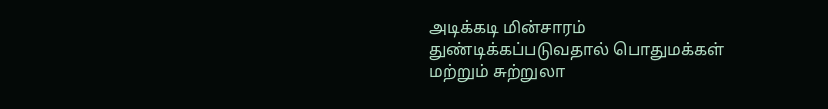அடிக்கடி மின்சாரம் துண்டிக்கப்படுவதால் பொதுமக்கள் மற்றும் சுற்றுலா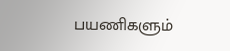பயணிகளும்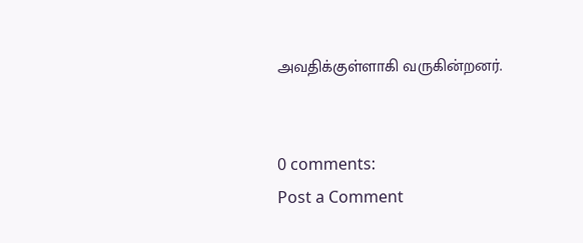அவதிக்குள்ளாகி வருகின்றனர்.


0 comments:
Post a Comment